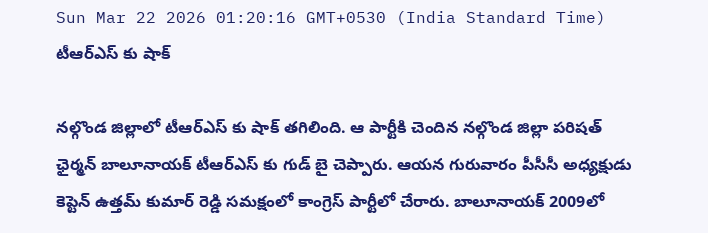Sun Mar 22 2026 01:20:16 GMT+0530 (India Standard Time)
టీఆర్ఎస్ కు షాక్

నల్గొండ జిల్లాలో టీఆర్ఎస్ కు షాక్ తగిలింది. ఆ పార్టీకి చెందిన నల్గొండ జిల్లా పరిషత్ ఛైర్మన్ బాలూనాయక్ టీఆర్ఎస్ కు గుడ్ బై చెప్పారు. ఆయన గురువారం పీసీసీ అధ్యక్షుడు కెప్టెన్ ఉత్తమ్ కుమార్ రెడ్డి సమక్షంలో కాంగ్రెస్ పార్టీలో చేరారు. బాలూనాయక్ 2009లో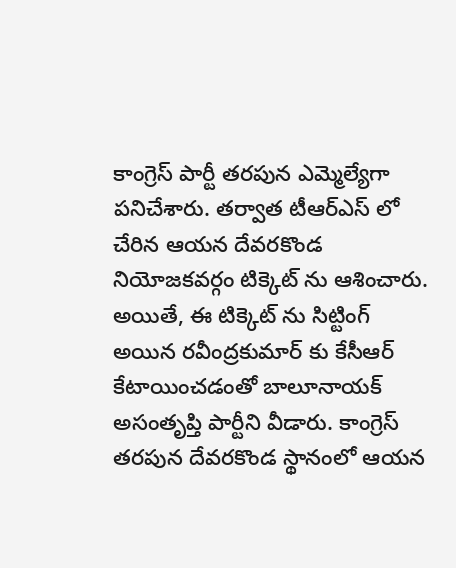కాంగ్రెస్ పార్టీ తరపున ఎమ్మెల్యేగా పనిచేశారు. తర్వాత టీఆర్ఎస్ లో చేరిన ఆయన దేవరకొండ నియోజకవర్గం టిక్కెట్ ను ఆశించారు. అయితే, ఈ టిక్కెట్ ను సిట్టింగ్ అయిన రవీంద్రకుమార్ కు కేసీఆర్ కేటాయించడంతో బాలూనాయక్ అసంతృప్తి పార్టీని వీడారు. కాంగ్రెస్ తరపున దేవరకొండ స్థానంలో ఆయన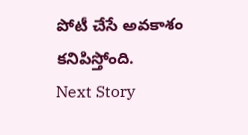పోటీ చేసే అవకాశం కనిపిస్తోంది.
Next Story